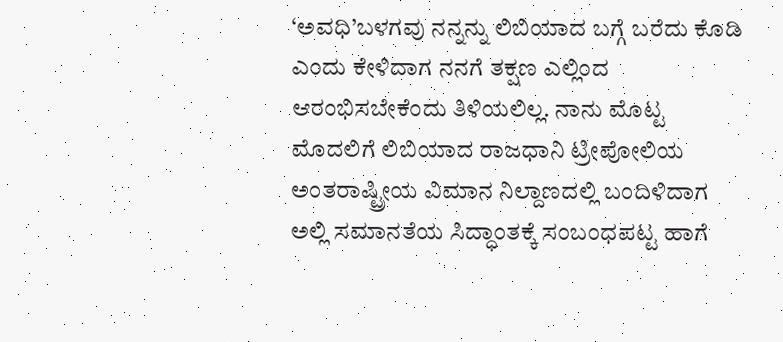‘ಅವಧಿ’ಬಳಗವು ನನ್ನನ್ನು ಲಿಬಿಯಾದ ಬಗ್ಗೆ ಬರೆದು ಕೊಡಿ ಎಂದು ಕೇಳಿದಾಗ ನನಗೆ ತಕ್ಷಣ ಎಲ್ಲಿಂದ ಆರಂಭಿಸಬೇಕೆಂದು ತಿಳಿಯಲಿಲ್ಲ. ನಾನು ಮೊಟ್ಟ ಮೊದಲಿಗೆ ಲಿಬಿಯಾದ ರಾಜಧಾನಿ ಟ್ರೀಪೋಲಿಯ ಅಂತರಾಷ್ಟ್ರೀಯ ವಿಮಾನ ನಿಲ್ದಾಣದಲ್ಲಿ ಬಂದಿಳಿದಾಗ ಅಲ್ಲಿ ಸಮಾನತೆಯ ಸಿದ್ಧಾಂತಕ್ಕೆ ಸಂಬಂಧಪಟ್ಟ ಹಾಗೆ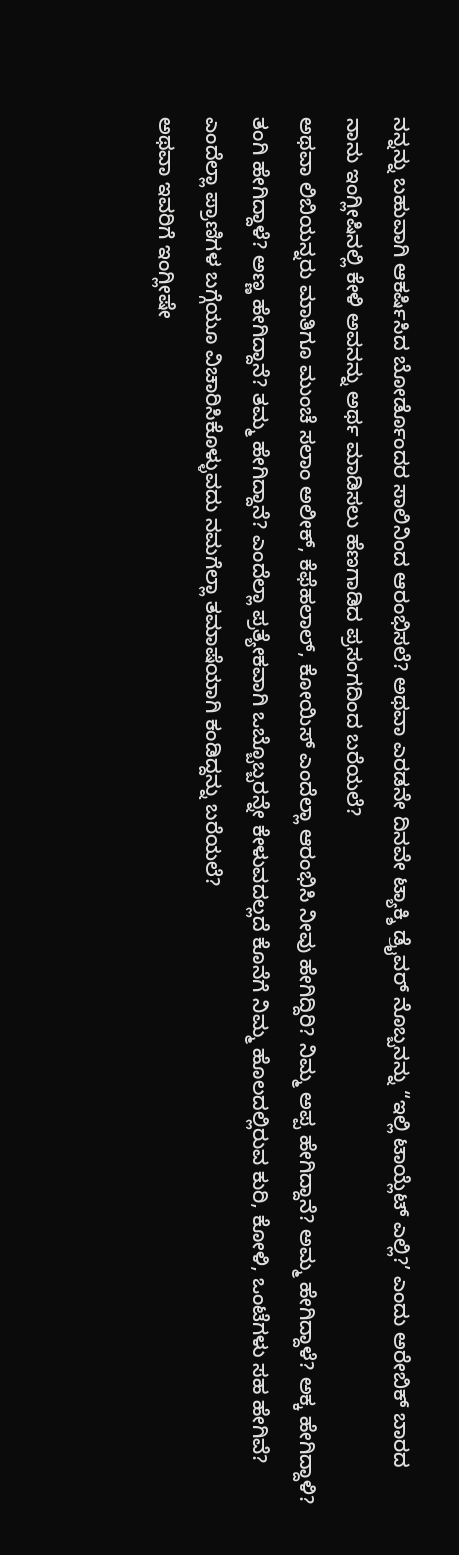ನನ್ನನ್ನು ಬಹುವಾಗಿ ಆಕರ್ಷಿಸಿದ ಬೋರ್ಡೊಂದರ ಸಾಲಿನಿಂದ ಆರಂಭಿಸಲೆ? ಅಥವಾ ಎರಡನೇ ದಿನವೇ ಟ್ಯಾಕ್ಶಿ ಡ್ರೈವರ್ ನೊಬ್ಬನನ್ನು “ಇಲ್ಲಿ ಟಾಯ್ಲೆಟ್ ಎಲ್ಲಿ?’ ಎಂದು ಅರೇಬಿಕ್ ಬಾರದ ನಾನು ಇಂಗ್ಲೀಷಿನಲ್ಲಿ ಕೇಳಿ ಅವನನ್ನು ಅರ್ಥ ಮಾಡಿಸಲು ಹೆಣಗಾಡಿದ ಪ್ರಸಂಗದಿಂದ ಬರೆಯಲೆ?
ಅಥವಾ ಲಿಬಿಯನ್ನರು ಮಾತಿಗೂ ಮುಂಚೆ ಸಲಾಂ ಅಲೀಕ್, ಕೆಫೆಹಲಾಲ್, ಕೋಯಿಸ್ ಎಂದೆಲ್ಲಾ ಆರಂಭಿಸಿ ನೀವು ಹೇಗಿದ್ದಿರಿ? ನಿಮ್ಮ ಅಪ್ಪ ಹೇಗಿದ್ದಾನೆ? ಅಮ್ಮ ಹೇಗಿದ್ದಾಳೆ? ಅಕ್ಕ ಹೇಗಿದ್ದಾಳಿ? ತಂಗಿ ಹೇಗಿದ್ದಾಳೆ? ಅಣ್ಣ ಹೇಗಿದ್ದಾನೆ? ತಮ್ಮ ಹೇಗಿದ್ದಾನೆ? ಎಂದೆಲ್ಲಾ ಪ್ರತ್ಯೇಕವಾಗಿ ಒಬ್ಬೊಬ್ಬರನ್ನೇ ಕೇಳುವದಲ್ಲದೆ ಕೊನೆಗೆ ನಿಮ್ಮ ಹೊಲದಲ್ಲಿರುವ ಕುರಿ, ಕೋಳಿ, ಒಂಟೆಗಳು ಸಹ ಹೇಗಿವೆ? ಎಂದೆಲ್ಲಾ ಪ್ರಾಣಿಗಳ ಬಗ್ಗೆಯೂ ವಿಚಾರಿಸಿಕೊಳ್ಳುವದು ನಮಗೆಲ್ಲಾ ತಮಾಷೆಯಾಗಿ ಕಂಡಿದ್ದನ್ನು ಬರೆಯಲೆ?
ಅಥವಾ ಇವರಿಗೆ ಇಂಗ್ಲೀಷೇ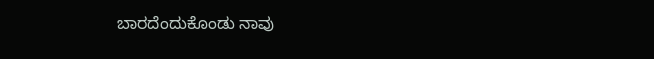ಬಾರದೆಂದುಕೊಂಡು ನಾವು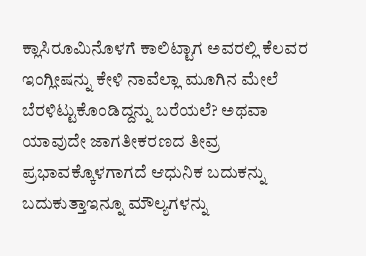ಕ್ಲಾಸಿರೂಮಿನೊಳಗೆ ಕಾಲಿಟ್ಟಾಗ ಅವರಲ್ಲಿ ಕೆಲವರ ಇಂಗ್ಲೀಷನ್ನು ಕೇಳಿ ನಾವೆಲ್ಲಾ ಮೂಗಿನ ಮೇಲೆ ಬೆರಳಿಟ್ಟುಕೊಂಡಿದ್ದನ್ನು ಬರೆಯಲೆ? ಅಥವಾ ಯಾವುದೇ ಜಾಗತೀಕರಣದ ತೀವ್ರ ಪ್ರಭಾವಕ್ಕೊಳಗಾಗದೆ ಆಧುನಿಕ ಬದುಕನ್ನು ಬದುಕುತ್ತಾಇನ್ನೂ ಮೌಲ್ಯಗಳನ್ನು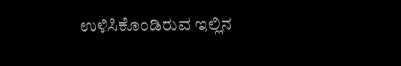ಉಳಿಸಿಕೊಂಡಿರುವ ಇಲ್ಲಿನ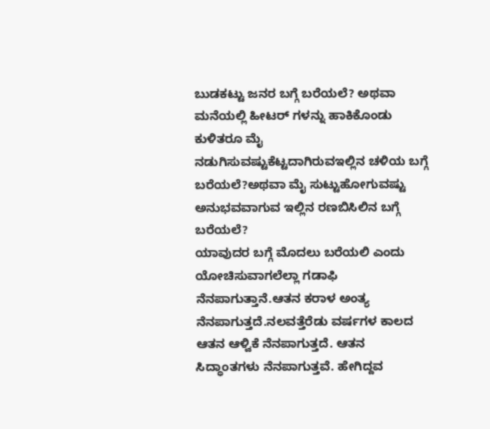ಬುಡಕಟ್ಟು ಜನರ ಬಗ್ಗೆ ಬರೆಯಲೆ? ಅಥವಾ ಮನೆಯಲ್ಲಿ ಹೀಟರ್ ಗಳನ್ನು ಹಾಕಿಕೊಂಡು ಕುಳಿತರೂ ಮೈ ನಡುಗಿಸುವಷ್ಟುಕೆಟ್ಟದಾಗಿರುವಇಲ್ಲಿನ ಚಳಿಯ ಬಗ್ಗೆ ಬರೆಯಲೆ?ಅಥವಾ ಮೈ ಸುಟ್ಟುಹೋಗುವಷ್ಟು ಅನುಭವವಾಗುವ ಇಲ್ಲಿನ ರಣಬಿಸಿಲಿನ ಬಗ್ಗೆ ಬರೆಯಲೆ?
ಯಾವುದರ ಬಗ್ಗೆ ಮೊದಲು ಬರೆಯಲಿ ಎಂದು ಯೋಚಿಸುವಾಗಲೆಲ್ಲಾ ಗಡಾಫಿ ನೆನಪಾಗುತ್ತಾನೆ.ಆತನ ಕರಾಳ ಅಂತ್ಯ ನೆನಪಾಗುತ್ತದೆ.ನಲವತ್ತೆರೆಡು ವರ್ಷಗಳ ಕಾಲದ ಆತನ ಆಳ್ವಿಕೆ ನೆನಪಾಗುತ್ತದೆ. ಆತನ ಸಿದ್ಧಾಂತಗಳು ನೆನಪಾಗುತ್ತವೆ. ಹೇಗಿದ್ದವ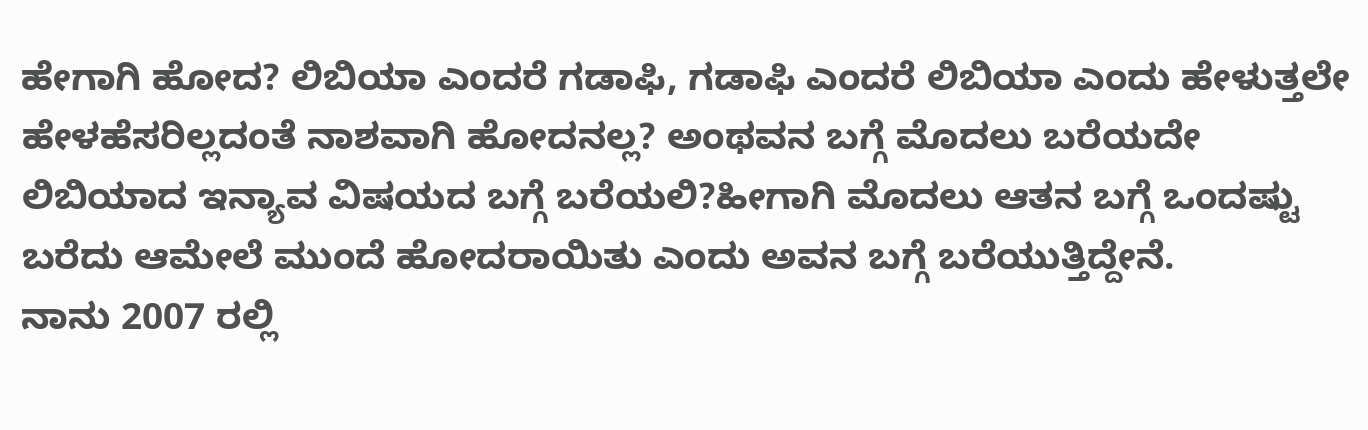ಹೇಗಾಗಿ ಹೋದ? ಲಿಬಿಯಾ ಎಂದರೆ ಗಡಾಫಿ, ಗಡಾಫಿ ಎಂದರೆ ಲಿಬಿಯಾ ಎಂದು ಹೇಳುತ್ತಲೇ ಹೇಳಹೆಸರಿಲ್ಲದಂತೆ ನಾಶವಾಗಿ ಹೋದನಲ್ಲ? ಅಂಥವನ ಬಗ್ಗೆ ಮೊದಲು ಬರೆಯದೇ ಲಿಬಿಯಾದ ಇನ್ಯಾವ ವಿಷಯದ ಬಗ್ಗೆ ಬರೆಯಲಿ?ಹೀಗಾಗಿ ಮೊದಲು ಆತನ ಬಗ್ಗೆ ಒಂದಷ್ಟು ಬರೆದು ಆಮೇಲೆ ಮುಂದೆ ಹೋದರಾಯಿತು ಎಂದು ಅವನ ಬಗ್ಗೆ ಬರೆಯುತ್ತಿದ್ದೇನೆ.
ನಾನು 2007 ರಲ್ಲಿ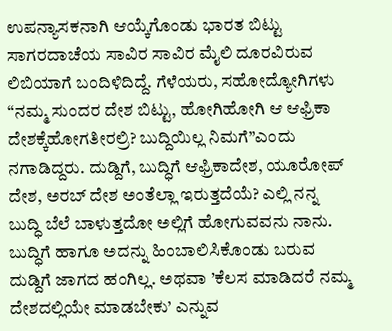ಉಪನ್ಯಾಸಕನಾಗಿ ಆಯ್ಕೆಗೊಂಡು ಭಾರತ ಬಿಟ್ಟು ಸಾಗರದಾಚೆಯ ಸಾವಿರ ಸಾವಿರ ಮೈಲಿ ದೂರವಿರುವ ಲಿಬಿಯಾಗೆ ಬಂದಿಳಿದಿದ್ದೆ. ಗೆಳೆಯರು, ಸಹೋದ್ಯೋಗಿಗಳು “ನಮ್ಮ ಸುಂದರ ದೇಶ ಬಿಟ್ಟು, ಹೋಗಿಹೋಗಿ ಆ ಆಫ್ರಿಕಾ ದೇಶಕ್ಕೆಹೋಗತೀರಲ್ರಿ? ಬುದ್ದಿಯಿಲ್ಲ ನಿಮಗೆ”ಎಂದು ನಗಾಡಿದ್ದರು. ದುಡ್ದಿಗೆ, ಬುದ್ಧಿಗೆ ಆಫ್ರಿಕಾದೇಶ, ಯೂರೋಪ್ ದೇಶ, ಅರಬ್ ದೇಶ ಅಂತೆಲ್ಲಾ ಇರುತ್ತದೆಯೆ? ಎಲ್ಲಿ ನನ್ನ ಬುದ್ಧಿ ಬೆಲೆ ಬಾಳುತ್ತದೋ ಅಲ್ಲಿಗೆ ಹೋಗುವವನು ನಾನು. ಬುದ್ಧಿಗೆ ಹಾಗೂ ಅದನ್ನು ಹಿಂಬಾಲಿಸಿಕೊಂಡು ಬರುವ ದುಡ್ದಿಗೆ ಜಾಗದ ಹಂಗಿಲ್ಲ. ಅಥವಾ ’ಕೆಲಸ ಮಾಡಿದರೆ ನಮ್ಮ ದೇಶದಲ್ಲಿಯೇ ಮಾಡಬೇಕು’ ಎನ್ನುವ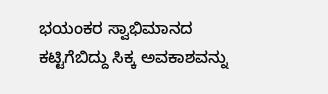ಭಯಂಕರ ಸ್ವಾಭಿಮಾನದ ಕಟ್ಟಿಗೆಬಿದ್ದು ಸಿಕ್ಕ ಅವಕಾಶವನ್ನು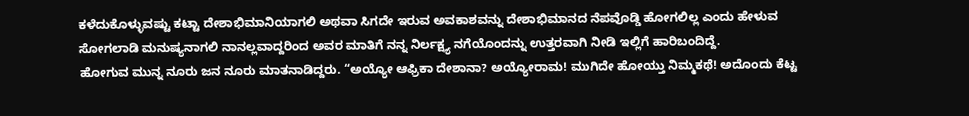ಕಳೆದುಕೊಳ್ಳುವಷ್ಟು ಕಟ್ಟಾ ದೇಶಾಭಿಮಾನಿಯಾಗಲಿ ಅಥವಾ ಸಿಗದೇ ಇರುವ ಅವಕಾಶವನ್ನು ದೇಶಾಭಿಮಾನದ ನೆಪವೊಡ್ಡಿ ಹೋಗಲಿಲ್ಲ ಎಂದು ಹೇಳುವ ಸೋಗಲಾಡಿ ಮನುಷ್ಯನಾಗಲಿ ನಾನಲ್ಲವಾದ್ದರಿಂದ ಅವರ ಮಾತಿಗೆ ನನ್ನ ನಿರ್ಲಕ್ಷ್ಯ ನಗೆಯೊಂದನ್ನು ಉತ್ತರವಾಗಿ ನೀಡಿ ಇಲ್ಲಿಗೆ ಹಾರಿಬಂದಿದ್ದೆ.
ಹೋಗುವ ಮುನ್ನ ನೂರು ಜನ ನೂರು ಮಾತನಾಡಿದ್ದರು. “ಅಯ್ಯೋ ಆಫ್ರಿಕಾ ದೇಶಾನಾ? ಅಯ್ಯೋರಾಮ! ಮುಗಿದೇ ಹೋಯ್ತು ನಿಮ್ಮಕಥೆ! ಅದೊಂದು ಕೆಟ್ಟ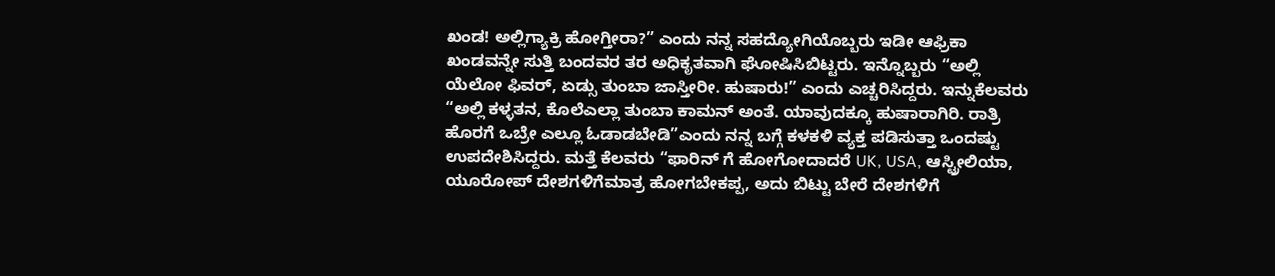ಖಂಡ! ಅಲ್ಲಿಗ್ಯಾಕ್ರಿ ಹೋಗ್ತೀರಾ?” ಎಂದು ನನ್ನ ಸಹದ್ಯೋಗಿಯೊಬ್ಬರು ಇಡೀ ಆಫ್ರಿಕಾ ಖಂಡವನ್ನೇ ಸುತ್ತಿ ಬಂದವರ ತರ ಅಧಿಕೃತವಾಗಿ ಘೋಷಿಸಿಬಿಟ್ಟರು. ಇನ್ನೊಬ್ಬರು “ಅಲ್ಲಿ ಯೆಲೋ ಫಿವರ್, ಏಡ್ಸು ತುಂಬಾ ಜಾಸ್ತೀರೀ. ಹುಷಾರು!” ಎಂದು ಎಚ್ಚರಿಸಿದ್ದರು. ಇನ್ನುಕೆಲವರು “ಅಲ್ಲಿ ಕಳ್ಳತನ, ಕೊಲೆಎಲ್ಲಾ ತುಂಬಾ ಕಾಮನ್ ಅಂತೆ. ಯಾವುದಕ್ಕೂ ಹುಷಾರಾಗಿರಿ. ರಾತ್ರಿ ಹೊರಗೆ ಒಬ್ರೇ ಎಲ್ಲೂ ಓಡಾಡಬೇಡಿ”ಎಂದು ನನ್ನ ಬಗ್ಗೆ ಕಳಕಳಿ ವ್ಯಕ್ತ ಪಡಿಸುತ್ತಾ ಒಂದಷ್ಟು ಉಪದೇಶಿಸಿದ್ದರು. ಮತ್ತೆ ಕೆಲವರು “ಫಾರಿನ್ ಗೆ ಹೋಗೋದಾದರೆ UK, USA, ಆಸ್ಟ್ರೀಲಿಯಾ, ಯೂರೋಪ್ ದೇಶಗಳಿಗೆಮಾತ್ರ ಹೋಗಬೇಕಪ್ಪ, ಅದು ಬಿಟ್ಟು ಬೇರೆ ದೇಶಗಳಿಗೆ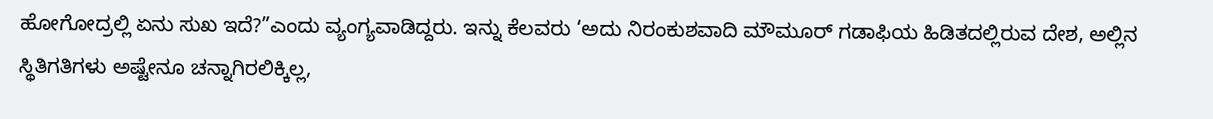ಹೋಗೋದ್ರಲ್ಲಿ ಏನು ಸುಖ ಇದೆ?”ಎಂದು ವ್ಯಂಗ್ಯವಾಡಿದ್ದರು. ಇನ್ನು ಕೆಲವರು ‘ಅದು ನಿರಂಕುಶವಾದಿ ಮೌಮೂರ್ ಗಡಾಫಿಯ ಹಿಡಿತದಲ್ಲಿರುವ ದೇಶ, ಅಲ್ಲಿನ ಸ್ಥಿತಿಗತಿಗಳು ಅಷ್ಟೇನೂ ಚನ್ನಾಗಿರಲಿಕ್ಕಿಲ್ಲ,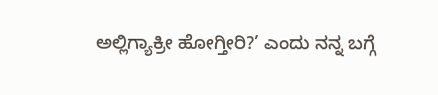ಅಲ್ಲಿಗ್ಯಾಕ್ರೀ ಹೋಗ್ತೀರಿ?’ ಎಂದು ನನ್ನ ಬಗ್ಗೆ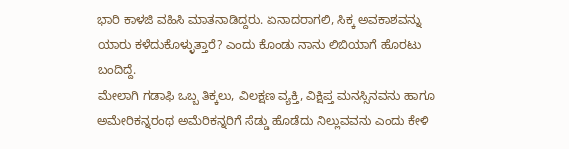ಭಾರಿ ಕಾಳಜಿ ವಹಿಸಿ ಮಾತನಾಡಿದ್ದರು. ಏನಾದರಾಗಲಿ, ಸಿಕ್ಕ ಅವಕಾಶವನ್ನು ಯಾರು ಕಳೆದುಕೊಳ್ಳುತ್ತಾರೆ? ಎಂದು ಕೊಂಡು ನಾನು ಲಿಬಿಯಾಗೆ ಹೊರಟು ಬಂದಿದ್ದೆ.
ಮೇಲಾಗಿ ಗಡಾಫಿ ಒಬ್ಬ ತಿಕ್ಕಲು, ವಿಲಕ್ಷಣ ವ್ಯಕ್ತಿ, ವಿಕ್ಷಿಪ್ತ ಮನಸ್ಸಿನವನು ಹಾಗೂ ಅಮೇರಿಕನ್ನರಂಥ ಅಮೆರಿಕನ್ನರಿಗೆ ಸೆಡ್ಡು ಹೊಡೆದು ನಿಲ್ಲುವವನು ಎಂದು ಕೇಳಿ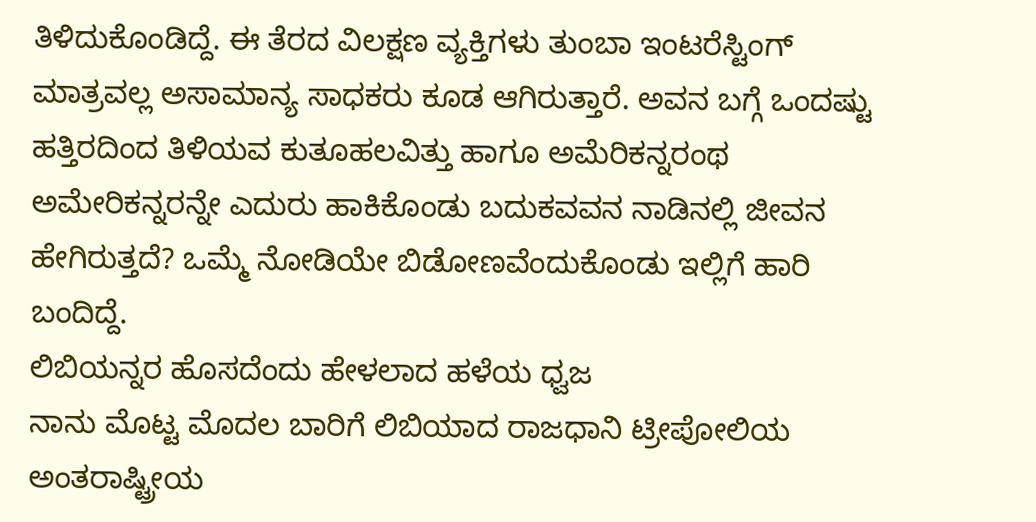ತಿಳಿದುಕೊಂಡಿದ್ದೆ. ಈ ತೆರದ ವಿಲಕ್ಷಣ ವ್ಯಕ್ತಿಗಳು ತುಂಬಾ ಇಂಟರೆಸ್ಟಿಂಗ್ ಮಾತ್ರವಲ್ಲ ಅಸಾಮಾನ್ಯ ಸಾಧಕರು ಕೂಡ ಆಗಿರುತ್ತಾರೆ. ಅವನ ಬಗ್ಗೆ ಒಂದಷ್ಟು ಹತ್ತಿರದಿಂದ ತಿಳಿಯವ ಕುತೂಹಲವಿತ್ತು ಹಾಗೂ ಅಮೆರಿಕನ್ನರಂಥ ಅಮೇರಿಕನ್ನರನ್ನೇ ಎದುರು ಹಾಕಿಕೊಂಡು ಬದುಕವವನ ನಾಡಿನಲ್ಲಿ ಜೀವನ ಹೇಗಿರುತ್ತದೆ? ಒಮ್ಮೆ ನೋಡಿಯೇ ಬಿಡೋಣವೆಂದುಕೊಂಡು ಇಲ್ಲಿಗೆ ಹಾರಿ ಬಂದಿದ್ದೆ.
ಲಿಬಿಯನ್ನರ ಹೊಸದೆಂದು ಹೇಳಲಾದ ಹಳೆಯ ಧ್ವಜ
ನಾನು ಮೊಟ್ಟ ಮೊದಲ ಬಾರಿಗೆ ಲಿಬಿಯಾದ ರಾಜಧಾನಿ ಟ್ರೀಪೋಲಿಯ ಅಂತರಾಷ್ಟ್ರೀಯ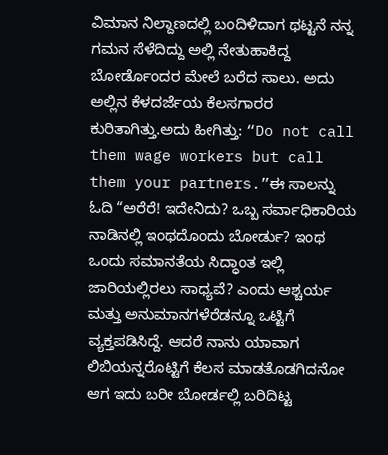ವಿಮಾನ ನಿಲ್ದಾಣದಲ್ಲಿ ಬಂದಿಳಿದಾಗ ಥಟ್ಟನೆ ನನ್ನ ಗಮನ ಸೆಳೆದಿದ್ದು ಅಲ್ಲಿ ನೇತುಹಾಕಿದ್ದ ಬೋರ್ಡೊಂದರ ಮೇಲೆ ಬರೆದ ಸಾಲು. ಅದು ಅಲ್ಲಿನ ಕೆಳದರ್ಜೆಯ ಕೆಲಸಗಾರರ ಕುರಿತಾಗಿತ್ತು.ಅದು ಹೀಗಿತ್ತು: “Do not call them wage workers but call them your partners.”ಈ ಸಾಲನ್ನು ಓದಿ “ಅರೆರೆ! ಇದೇನಿದು? ಒಬ್ಬ ಸರ್ವಾಧಿಕಾರಿಯ ನಾಡಿನಲ್ಲಿ ಇಂಥದೊಂದು ಬೋರ್ಡು? ಇಂಥ ಒಂದು ಸಮಾನತೆಯ ಸಿದ್ಧಾಂತ ಇಲ್ಲಿ ಜಾರಿಯಲ್ಲಿರಲು ಸಾಧ್ಯವೆ? ಎಂದು ಆಶ್ಚರ್ಯ ಮತ್ತು ಅನುಮಾನಗಳೆರೆಡನ್ನೂ ಒಟ್ಟಿಗೆ ವ್ಯಕ್ತಪಡಿಸಿದ್ದೆ. ಆದರೆ ನಾನು ಯಾವಾಗ ಲಿಬಿಯನ್ನರೊಟ್ಟಿಗೆ ಕೆಲಸ ಮಾಡತೊಡಗಿದನೋ ಆಗ ಇದು ಬರೀ ಬೋರ್ಡಲ್ಲಿ ಬರಿದಿಟ್ಟ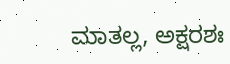ಮಾತಲ್ಲ, ಅಕ್ಷರಶಃ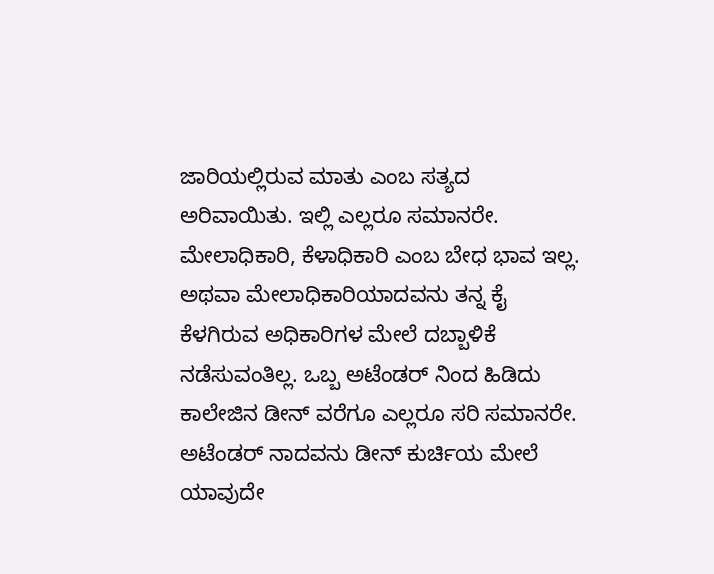ಜಾರಿಯಲ್ಲಿರುವ ಮಾತು ಎಂಬ ಸತ್ಯದ ಅರಿವಾಯಿತು. ಇಲ್ಲಿ ಎಲ್ಲರೂ ಸಮಾನರೇ. ಮೇಲಾಧಿಕಾರಿ, ಕೆಳಾಧಿಕಾರಿ ಎಂಬ ಬೇಧ ಭಾವ ಇಲ್ಲ. ಅಥವಾ ಮೇಲಾಧಿಕಾರಿಯಾದವನು ತನ್ನ ಕೈ ಕೆಳಗಿರುವ ಅಧಿಕಾರಿಗಳ ಮೇಲೆ ದಬ್ಬಾಳಿಕೆ ನಡೆಸುವಂತಿಲ್ಲ. ಒಬ್ಬ ಅಟೆಂಡರ್ ನಿಂದ ಹಿಡಿದು ಕಾಲೇಜಿನ ಡೀನ್ ವರೆಗೂ ಎಲ್ಲರೂ ಸರಿ ಸಮಾನರೇ. ಅಟೆಂಡರ್ ನಾದವನು ಡೀನ್ ಕುರ್ಚಿಯ ಮೇಲೆ ಯಾವುದೇ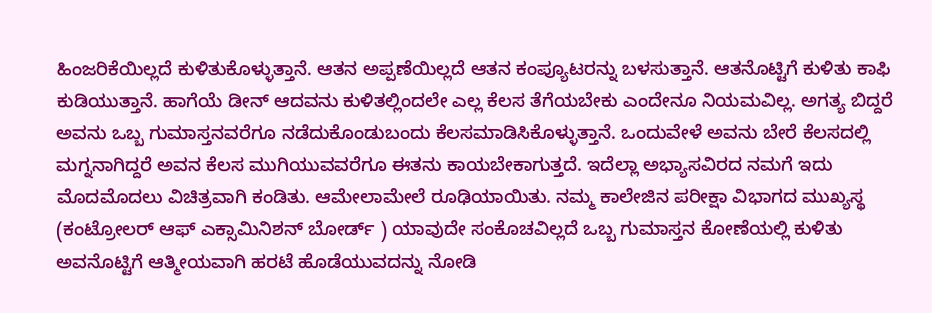ಹಿಂಜರಿಕೆಯಿಲ್ಲದೆ ಕುಳಿತುಕೊಳ್ಳುತ್ತಾನೆ. ಆತನ ಅಪ್ಪಣೆಯಿಲ್ಲದೆ ಆತನ ಕಂಪ್ಯೂಟರನ್ನು ಬಳಸುತ್ತಾನೆ. ಆತನೊಟ್ಟಿಗೆ ಕುಳಿತು ಕಾಫಿ ಕುಡಿಯುತ್ತಾನೆ. ಹಾಗೆಯೆ ಡೀನ್ ಆದವನು ಕುಳಿತಲ್ಲಿಂದಲೇ ಎಲ್ಲ ಕೆಲಸ ತೆಗೆಯಬೇಕು ಎಂದೇನೂ ನಿಯಮವಿಲ್ಲ. ಅಗತ್ಯ ಬಿದ್ದರೆ ಅವನು ಒಬ್ಬ ಗುಮಾಸ್ತನವರೆಗೂ ನಡೆದುಕೊಂಡುಬಂದು ಕೆಲಸಮಾಡಿಸಿಕೊಳ್ಳುತ್ತಾನೆ. ಒಂದುವೇಳೆ ಅವನು ಬೇರೆ ಕೆಲಸದಲ್ಲಿ ಮಗ್ನನಾಗಿದ್ದರೆ ಅವನ ಕೆಲಸ ಮುಗಿಯುವವರೆಗೂ ಈತನು ಕಾಯಬೇಕಾಗುತ್ತದೆ. ಇದೆಲ್ಲಾ ಅಭ್ಯಾಸವಿರದ ನಮಗೆ ಇದು ಮೊದಮೊದಲು ವಿಚಿತ್ರವಾಗಿ ಕಂಡಿತು. ಆಮೇಲಾಮೇಲೆ ರೂಢಿಯಾಯಿತು. ನಮ್ಮ ಕಾಲೇಜಿನ ಪರೀಕ್ಷಾ ವಿಭಾಗದ ಮುಖ್ಯಸ್ಥ (ಕಂಟ್ರೋಲರ್ ಆಫ್ ಎಕ್ಸಾಮಿನಿಶನ್ ಬೋರ್ಡ್ ) ಯಾವುದೇ ಸಂಕೊಚವಿಲ್ಲದೆ ಒಬ್ಬ ಗುಮಾಸ್ತನ ಕೋಣೆಯಲ್ಲಿ ಕುಳಿತು ಅವನೊಟ್ಟಿಗೆ ಆತ್ಮೀಯವಾಗಿ ಹರಟೆ ಹೊಡೆಯುವದನ್ನು ನೋಡಿ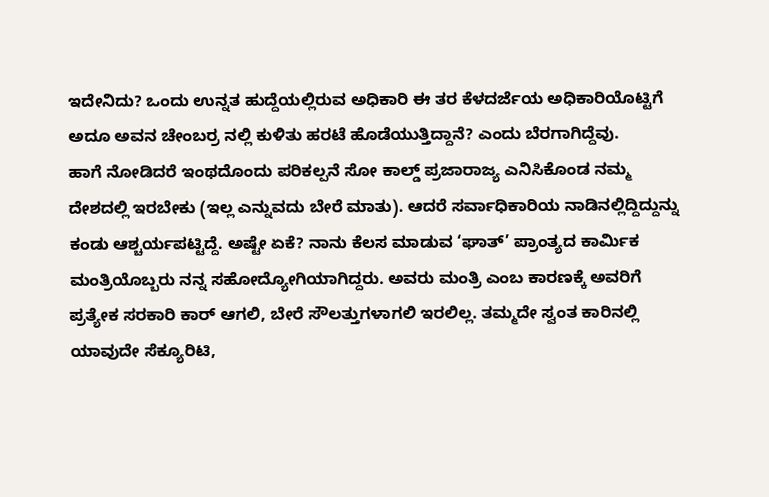ಇದೇನಿದು? ಒಂದು ಉನ್ನತ ಹುದ್ದೆಯಲ್ಲಿರುವ ಅಧಿಕಾರಿ ಈ ತರ ಕೆಳದರ್ಜೆಯ ಅಧಿಕಾರಿಯೊಟ್ಟಿಗೆ ಅದೂ ಅವನ ಚೇಂಬರ್ರ ನಲ್ಲಿ ಕುಳಿತು ಹರಟೆ ಹೊಡೆಯುತ್ತಿದ್ದಾನೆ? ಎಂದು ಬೆರಗಾಗಿದ್ದೆವು.
ಹಾಗೆ ನೋಡಿದರೆ ಇಂಥದೊಂದು ಪರಿಕಲ್ಪನೆ ಸೋ ಕಾಲ್ಡ್ ಪ್ರಜಾರಾಜ್ಯ ಎನಿಸಿಕೊಂಡ ನಮ್ಮ ದೇಶದಲ್ಲಿ ಇರಬೇಕು (ಇಲ್ಲ ಎನ್ನುವದು ಬೇರೆ ಮಾತು). ಆದರೆ ಸರ್ವಾಧಿಕಾರಿಯ ನಾಡಿನಲ್ಲಿದ್ದಿದ್ದುನ್ನು ಕಂಡು ಆಶ್ಚರ್ಯಪಟ್ಟಿದ್ದೆ. ಅಷ್ಟೇ ಏಕೆ? ನಾನು ಕೆಲಸ ಮಾಡುವ ‘ಘಾತ್’ ಪ್ರಾಂತ್ಯದ ಕಾರ್ಮಿಕ ಮಂತ್ರಿಯೊಬ್ಬರು ನನ್ನ ಸಹೋದ್ಯೋಗಿಯಾಗಿದ್ದರು. ಅವರು ಮಂತ್ರಿ ಎಂಬ ಕಾರಣಕ್ಕೆ ಅವರಿಗೆ ಪ್ರತ್ಯೇಕ ಸರಕಾರಿ ಕಾರ್ ಆಗಲಿ, ಬೇರೆ ಸೌಲತ್ತುಗಳಾಗಲಿ ಇರಲಿಲ್ಲ. ತಮ್ಮದೇ ಸ್ವಂತ ಕಾರಿನಲ್ಲಿ ಯಾವುದೇ ಸೆಕ್ಯೂರಿಟಿ,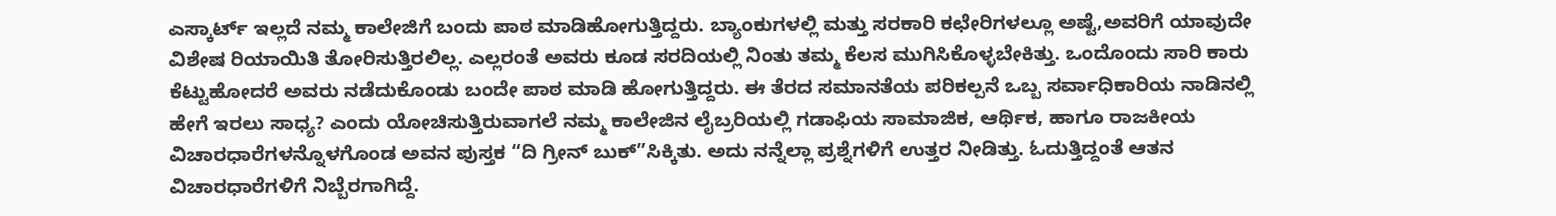ಎಸ್ಕಾರ್ಟ್ ಇಲ್ಲದೆ ನಮ್ಮ ಕಾಲೇಜಿಗೆ ಬಂದು ಪಾಠ ಮಾಡಿಹೋಗುತ್ತಿದ್ದರು. ಬ್ಯಾಂಕುಗಳಲ್ಲಿ ಮತ್ತು ಸರಕಾರಿ ಕಛೇರಿಗಳಲ್ಲೂ ಅಷ್ಟೆ,ಅವರಿಗೆ ಯಾವುದೇ ವಿಶೇಷ ರಿಯಾಯಿತಿ ತೋರಿಸುತ್ತಿರಲಿಲ್ಲ. ಎಲ್ಲರಂತೆ ಅವರು ಕೂಡ ಸರದಿಯಲ್ಲಿ ನಿಂತು ತಮ್ಮ ಕೆಲಸ ಮುಗಿಸಿಕೊಳ್ಳಬೇಕಿತ್ತು. ಒಂದೊಂದು ಸಾರಿ ಕಾರು ಕೆಟ್ಟುಹೋದರೆ ಅವರು ನಡೆದುಕೊಂಡು ಬಂದೇ ಪಾಠ ಮಾಡಿ ಹೋಗುತ್ತಿದ್ದರು. ಈ ತೆರದ ಸಮಾನತೆಯ ಪರಿಕಲ್ಪನೆ ಒಬ್ಬ ಸರ್ವಾಧಿಕಾರಿಯ ನಾಡಿನಲ್ಲಿ ಹೇಗೆ ಇರಲು ಸಾಧ್ಯ? ಎಂದು ಯೋಚಿಸುತ್ತಿರುವಾಗಲೆ ನಮ್ಮ ಕಾಲೇಜಿನ ಲೈಬ್ರರಿಯಲ್ಲಿ ಗಡಾಫಿಯ ಸಾಮಾಜಿಕ, ಆರ್ಥಿಕ, ಹಾಗೂ ರಾಜಕೀಯ ವಿಚಾರಧಾರೆಗಳನ್ನೊಳಗೊಂಡ ಅವನ ಪುಸ್ತಕ “ದಿ ಗ್ರೀನ್ ಬುಕ್”ಸಿಕ್ಕಿತು. ಅದು ನನ್ನೆಲ್ಲಾ ಪ್ರಶ್ನೆಗಳಿಗೆ ಉತ್ತರ ನೀಡಿತ್ತು. ಓದುತ್ತಿದ್ದಂತೆ ಆತನ ವಿಚಾರಧಾರೆಗಳಿಗೆ ನಿಬ್ಬೆರಗಾಗಿದ್ದೆ.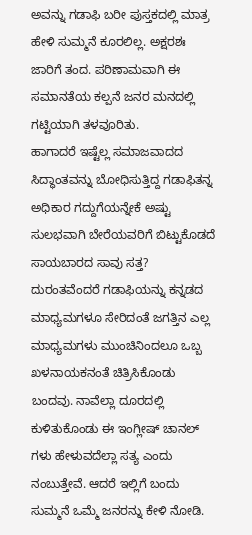ಅವನ್ನು ಗಡಾಫಿ ಬರೀ ಪುಸ್ತಕದಲ್ಲಿ ಮಾತ್ರ ಹೇಳಿ ಸುಮ್ಮನೆ ಕೂರಲಿಲ್ಲ. ಅಕ್ಷರಶಃ ಜಾರಿಗೆ ತಂದ. ಪರಿಣಾಮವಾಗಿ ಈ ಸಮಾನತೆಯ ಕಲ್ಪನೆ ಜನರ ಮನದಲ್ಲಿ ಗಟ್ಟಿಯಾಗಿ ತಳವೂರಿತು.
ಹಾಗಾದರೆ ಇಷ್ಟೆಲ್ಲ ಸಮಾಜವಾದದ ಸಿದ್ಧಾಂತವನ್ನು ಬೋಧಿಸುತ್ತಿದ್ದ ಗಡಾಫಿತನ್ನ ಅಧಿಕಾರ ಗದ್ದುಗೆಯನ್ನೇಕೆ ಅಷ್ಟು ಸುಲಭವಾಗಿ ಬೇರೆಯವರಿಗೆ ಬಿಟ್ಟುಕೊಡದೆ ಸಾಯಬಾರದ ಸಾವು ಸತ್ತ? ದುರಂತವೆಂದರೆ ಗಡಾಫಿಯನ್ನು ಕನ್ನಡದ ಮಾಧ್ಯಮಗಳೂ ಸೇರಿದಂತೆ ಜಗತ್ತಿನ ಎಲ್ಲ ಮಾಧ್ಯಮಗಳು ಮುಂಚಿನಿಂದಲೂ ಒಬ್ಬ ಖಳನಾಯಕನಂತೆ ಚಿತ್ರಿಸಿಕೊಂಡು ಬಂದವು. ನಾವೆಲ್ಲಾ ದೂರದಲ್ಲಿ ಕುಳಿತುಕೊಂಡು ಈ ಇಂಗ್ಲೀಷ್ ಚಾನಲ್ ಗಳು ಹೇಳುವದೆಲ್ಲಾ ಸತ್ಯ ಎಂದು ನಂಬುತ್ತೇವೆ. ಆದರೆ ಇಲ್ಲಿಗೆ ಬಂದು ಸುಮ್ಮನೆ ಒಮ್ಮೆ ಜನರನ್ನು ಕೇಳಿ ನೋಡಿ.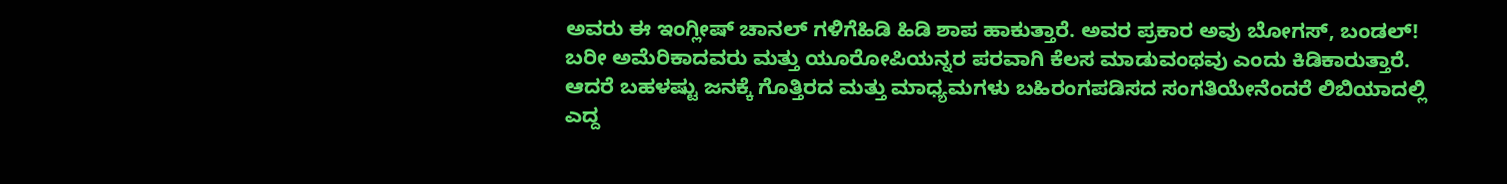ಅವರು ಈ ಇಂಗ್ಲೀಷ್ ಚಾನಲ್ ಗಳಿಗೆಹಿಡಿ ಹಿಡಿ ಶಾಪ ಹಾಕುತ್ತಾರೆ. ಅವರ ಪ್ರಕಾರ ಅವು ಬೋಗಸ್, ಬಂಡಲ್! ಬರೀ ಅಮೆರಿಕಾದವರು ಮತ್ತು ಯೂರೋಪಿಯನ್ನರ ಪರವಾಗಿ ಕೆಲಸ ಮಾಡುವಂಥವು ಎಂದು ಕಿಡಿಕಾರುತ್ತಾರೆ.
ಆದರೆ ಬಹಳಷ್ಟು ಜನಕ್ಕೆ ಗೊತ್ತಿರದ ಮತ್ತು ಮಾಧ್ಯಮಗಳು ಬಹಿರಂಗಪಡಿಸದ ಸಂಗತಿಯೇನೆಂದರೆ ಲಿಬಿಯಾದಲ್ಲಿ ಎದ್ದ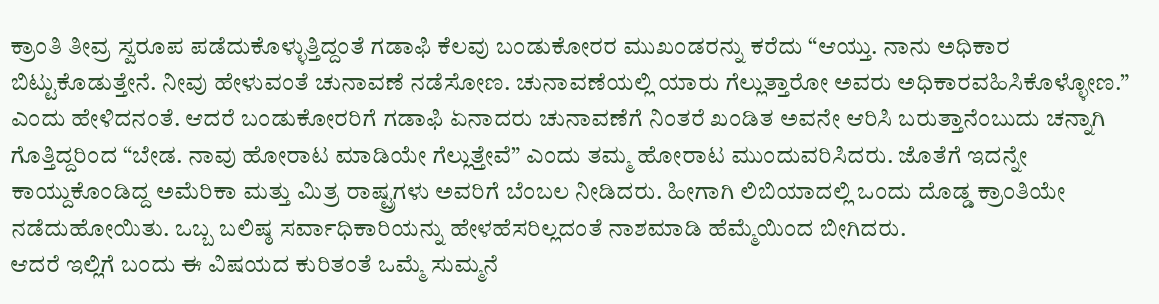ಕ್ರಾಂತಿ ತೀವ್ರ ಸ್ವರೂಪ ಪಡೆದುಕೊಳ್ಳುತ್ತಿದ್ದಂತೆ ಗಡಾಫಿ ಕೆಲವು ಬಂಡುಕೋರರ ಮುಖಂಡರನ್ನು ಕರೆದು “ಆಯ್ತು. ನಾನು ಅಧಿಕಾರ ಬಿಟ್ಟುಕೊಡುತ್ತೇನೆ. ನೀವು ಹೇಳುವಂತೆ ಚುನಾವಣೆ ನಡೆಸೋಣ. ಚುನಾವಣೆಯಲ್ಲಿ ಯಾರು ಗೆಲ್ಲುತ್ತಾರೋ ಅವರು ಅಧಿಕಾರವಹಿಸಿಕೊಳ್ಳೋಣ.” ಎಂದು ಹೇಳಿದನಂತೆ. ಆದರೆ ಬಂಡುಕೋರರಿಗೆ ಗಡಾಫಿ ಏನಾದರು ಚುನಾವಣೆಗೆ ನಿಂತರೆ ಖಂಡಿತ ಅವನೇ ಆರಿಸಿ ಬರುತ್ತಾನೆಂಬುದು ಚನ್ನಾಗಿ ಗೊತ್ತಿದ್ದರಿಂದ “ಬೇಡ. ನಾವು ಹೋರಾಟ ಮಾಡಿಯೇ ಗೆಲ್ಲುತ್ತೇವೆ” ಎಂದು ತಮ್ಮ ಹೋರಾಟ ಮುಂದುವರಿಸಿದರು. ಜೊತೆಗೆ ಇದನ್ನೇ ಕಾಯ್ದುಕೊಂಡಿದ್ದ ಅಮೆರಿಕಾ ಮತ್ತು ಮಿತ್ರ ರಾಷ್ಟ್ರಗಳು ಅವರಿಗೆ ಬೆಂಬಲ ನೀಡಿದರು. ಹೀಗಾಗಿ ಲಿಬಿಯಾದಲ್ಲಿ ಒಂದು ದೊಡ್ಡ ಕ್ರಾಂತಿಯೇ ನಡೆದುಹೋಯಿತು. ಒಬ್ಬ ಬಲಿಷ್ಠ ಸರ್ವಾಧಿಕಾರಿಯನ್ನು ಹೇಳಹೆಸರಿಲ್ಲದಂತೆ ನಾಶಮಾಡಿ ಹೆಮ್ಮೆಯಿಂದ ಬೀಗಿದರು.
ಆದರೆ ಇಲ್ಲಿಗೆ ಬಂದು ಈ ವಿಷಯದ ಕುರಿತಂತೆ ಒಮ್ಮೆ ಸುಮ್ಮನೆ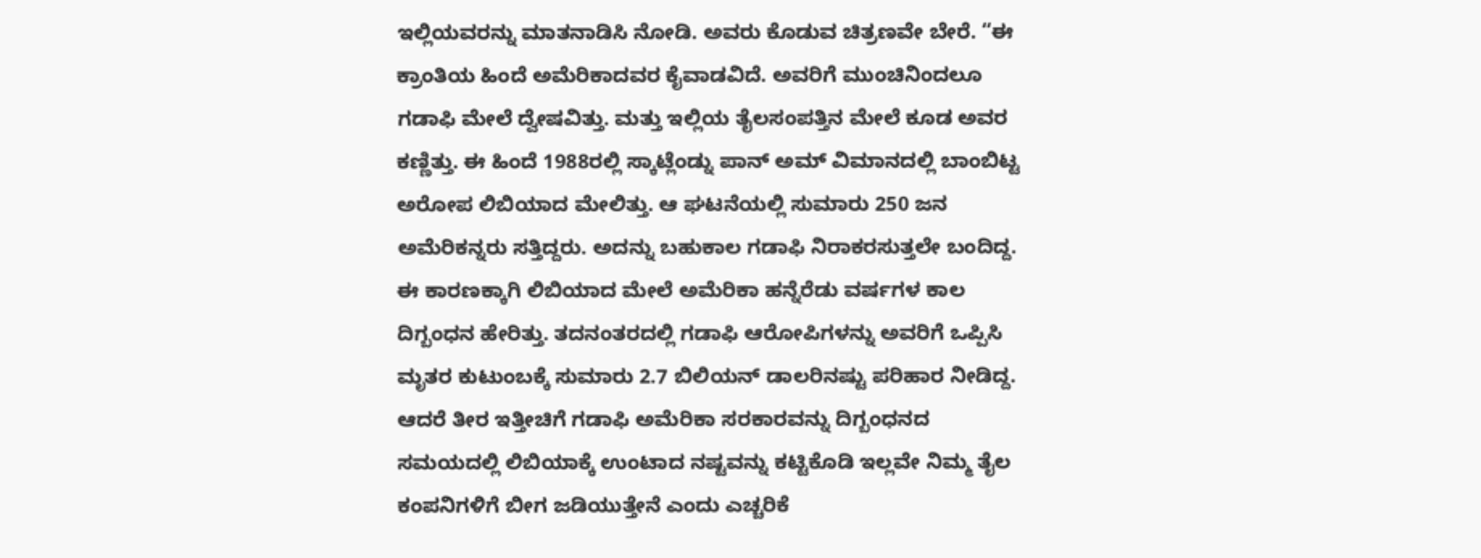ಇಲ್ಲಿಯವರನ್ನು ಮಾತನಾಡಿಸಿ ನೋಡಿ. ಅವರು ಕೊಡುವ ಚಿತ್ರಣವೇ ಬೇರೆ. “ಈ ಕ್ರಾಂತಿಯ ಹಿಂದೆ ಅಮೆರಿಕಾದವರ ಕೈವಾಡವಿದೆ. ಅವರಿಗೆ ಮುಂಚಿನಿಂದಲೂ ಗಡಾಫಿ ಮೇಲೆ ದ್ವೇಷವಿತ್ತು. ಮತ್ತು ಇಲ್ಲಿಯ ತೈಲಸಂಪತ್ತಿನ ಮೇಲೆ ಕೂಡ ಅವರ ಕಣ್ಣಿತ್ತು. ಈ ಹಿಂದೆ 1988ರಲ್ಲಿ ಸ್ಕಾಟ್ಲೆಂಡ್ನು ಪಾನ್ ಅಮ್ ವಿಮಾನದಲ್ಲಿ ಬಾಂಬಿಟ್ಟ ಅರೋಪ ಲಿಬಿಯಾದ ಮೇಲಿತ್ತು. ಆ ಘಟನೆಯಲ್ಲಿ ಸುಮಾರು 250 ಜನ ಅಮೆರಿಕನ್ನರು ಸತ್ತಿದ್ದರು. ಅದನ್ನು ಬಹುಕಾಲ ಗಡಾಫಿ ನಿರಾಕರಸುತ್ತಲೇ ಬಂದಿದ್ದ. ಈ ಕಾರಣಕ್ಕಾಗಿ ಲಿಬಿಯಾದ ಮೇಲೆ ಅಮೆರಿಕಾ ಹನ್ನೆರೆಡು ವರ್ಷಗಳ ಕಾಲ ದಿಗ್ಬಂಧನ ಹೇರಿತ್ತು. ತದನಂತರದಲ್ಲಿ ಗಡಾಫಿ ಆರೋಪಿಗಳನ್ನು ಅವರಿಗೆ ಒಪ್ಪಿಸಿ ಮೃತರ ಕುಟುಂಬಕ್ಕೆ ಸುಮಾರು 2.7 ಬಿಲಿಯನ್ ಡಾಲರಿನಷ್ಟು ಪರಿಹಾರ ನೀಡಿದ್ದ.
ಆದರೆ ತೀರ ಇತ್ತೀಚಿಗೆ ಗಡಾಫಿ ಅಮೆರಿಕಾ ಸರಕಾರವನ್ನು ದಿಗ್ಬಂಧನದ ಸಮಯದಲ್ಲಿ ಲಿಬಿಯಾಕ್ಕೆ ಉಂಟಾದ ನಷ್ಟವನ್ನು ಕಟ್ಟಿಕೊಡಿ ಇಲ್ಲವೇ ನಿಮ್ಮ ತೈಲ ಕಂಪನಿಗಳಿಗೆ ಬೀಗ ಜಡಿಯುತ್ತೇನೆ ಎಂದು ಎಚ್ಚರಿಕೆ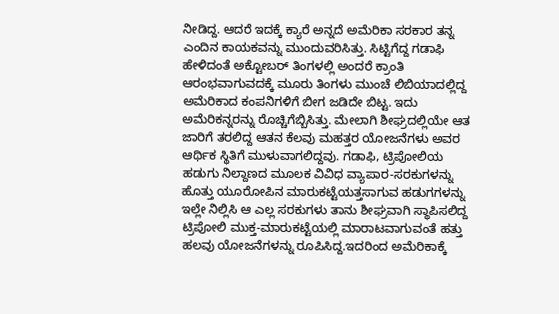ನೀಡಿದ್ದ. ಆದರೆ ಇದಕ್ಕೆ ಕ್ಯಾರೆ ಅನ್ನದೆ ಅಮೆರಿಕಾ ಸರಕಾರ ತನ್ನ ಎಂದಿನ ಕಾಯಕವನ್ನು ಮುಂದುವರಿಸಿತ್ತು. ಸಿಟ್ಟಿಗೆದ್ದ ಗಡಾಫಿ ಹೇಳಿದಂತೆ ಅಕ್ಟೋಬರ್ ತಿಂಗಳಲ್ಲಿ ಅಂದರೆ ಕ್ರಾಂತಿ ಆರಂಭವಾಗುವದಕ್ಕೆ ಮೂರು ತಿಂಗಳು ಮುಂಚೆ ಲಿಬಿಯಾದಲ್ಲಿದ್ದ ಅಮೆರಿಕಾದ ಕಂಪನಿಗಳಿಗೆ ಬೀಗ ಜಡಿದೇ ಬಿಟ್ಟ. ಇದು ಅಮೆರಿಕನ್ನರನ್ನು ರೊಚ್ಚಿಗೆಬ್ಬಿಸಿತ್ತು. ಮೇಲಾಗಿ ಶೀಘ್ರದಲ್ಲಿಯೇ ಆತ ಜಾರಿಗೆ ತರಲಿದ್ದ ಆತನ ಕೆಲವು ಮಹತ್ತರ ಯೋಜನೆಗಳು ಅವರ ಆರ್ಥಿಕ ಸ್ಥಿತಿಗೆ ಮುಳುವಾಗಲಿದ್ದವು. ಗಡಾಫಿ, ಟ್ರಿಪೋಲಿಯ ಹಡುಗು ನಿಲ್ದಾಣದ ಮೂಲಕ ವಿವಿಧ ವ್ಯಾಪಾರ-ಸರಕುಗಳನ್ನು ಹೊತ್ತು ಯೂರೋಪಿನ ಮಾರುಕಟ್ಟೆಯತ್ತಸಾಗುವ ಹಡುಗಗಳನ್ನು ಇಲ್ಲೇ ನಿಲ್ಲಿಸಿ ಆ ಎಲ್ಲ ಸರಕುಗಳು ತಾನು ಶೀಘ್ರವಾಗಿ ಸ್ಥಾಪಿಸಲಿದ್ದ ಟ್ರಿಪೋಲಿ ಮುಕ್ತ-ಮಾರುಕಟ್ಟೆಯಲ್ಲಿ ಮಾರಾಟವಾಗುವಂತೆ ಹತ್ತು ಹಲವು ಯೋಜನೆಗಳನ್ನು ರೂಪಿಸಿದ್ದ.ಇದರಿಂದ ಅಮೆರಿಕಾಕ್ಕೆ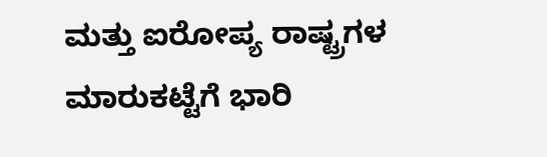ಮತ್ತು ಐರೋಪ್ಯ ರಾಷ್ಟ್ರಗಳ ಮಾರುಕಟ್ಟೆಗೆ ಭಾರಿ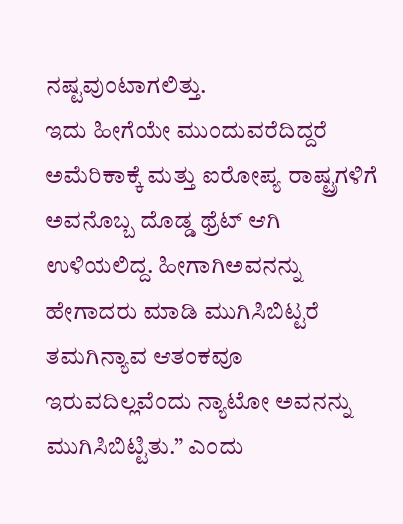ನಷ್ಟವುಂಟಾಗಲಿತ್ತು.
ಇದು ಹೀಗೆಯೇ ಮುಂದುವರೆದಿದ್ದರೆ ಅಮೆರಿಕಾಕ್ಕೆ ಮತ್ತು ಐರೋಪ್ಯ ರಾಷ್ಟ್ರಗಳಿಗೆ ಅವನೊಬ್ಬ ದೊಡ್ಡ ಥ್ರೆಟ್ ಆಗಿ ಉಳಿಯಲಿದ್ದ. ಹೀಗಾಗಿಅವನನ್ನು ಹೇಗಾದರು ಮಾಡಿ ಮುಗಿಸಿಬಿಟ್ಟರೆ ತಮಗಿನ್ಯಾವ ಆತಂಕವೂ ಇರುವದಿಲ್ಲವೆಂದು ನ್ಯಾಟೋ ಅವನನ್ನು ಮುಗಿಸಿಬಿಟ್ಟಿತು.” ಎಂದು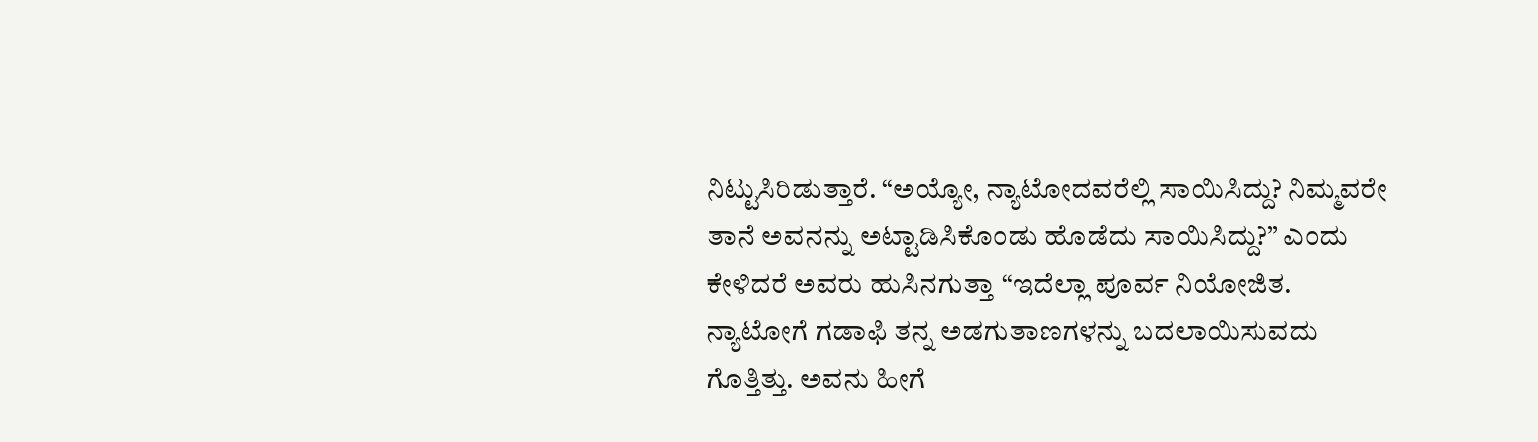ನಿಟ್ಟುಸಿರಿಡುತ್ತಾರೆ. “ಅಯ್ಯೋ, ನ್ಯಾಟೋದವರೆಲ್ಲಿ ಸಾಯಿಸಿದ್ದು? ನಿಮ್ಮವರೇ ತಾನೆ ಅವನನ್ನು ಅಟ್ಟಾಡಿಸಿಕೊಂಡು ಹೊಡೆದು ಸಾಯಿಸಿದ್ದು?” ಎಂದು ಕೇಳಿದರೆ ಅವರು ಹುಸಿನಗುತ್ತಾ “ಇದೆಲ್ಲಾ ಪೂರ್ವ ನಿಯೋಜಿತ. ನ್ಯಾಟೋಗೆ ಗಡಾಫಿ ತನ್ನ ಅಡಗುತಾಣಗಳನ್ನು ಬದಲಾಯಿಸುವದು ಗೊತ್ತಿತ್ತು. ಅವನು ಹೀಗೆ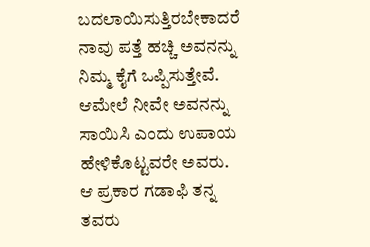ಬದಲಾಯಿಸುತ್ತಿರಬೇಕಾದರೆ ನಾವು ಪತ್ತೆ ಹಚ್ಚಿ ಅವನನ್ನು ನಿಮ್ಮ ಕೈಗೆ ಒಪ್ಪಿಸುತ್ತೇವೆ. ಆಮೇಲೆ ನೀವೇ ಅವನನ್ನು ಸಾಯಿಸಿ ಎಂದು ಉಪಾಯ ಹೇಳಿಕೊಟ್ಟವರೇ ಅವರು. ಆ ಪ್ರಕಾರ ಗಡಾಫಿ ತನ್ನ ತವರು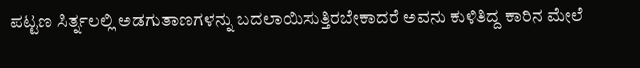ಪಟ್ಟಣ ಸಿರ್ತ್ನಲಲ್ಲಿ ಅಡಗುತಾಣಗಳನ್ನು ಬದಲಾಯಿಸುತ್ತಿರಬೇಕಾದರೆ ಅವನು ಕುಳಿತಿದ್ದ ಕಾರಿನ ಮೇಲೆ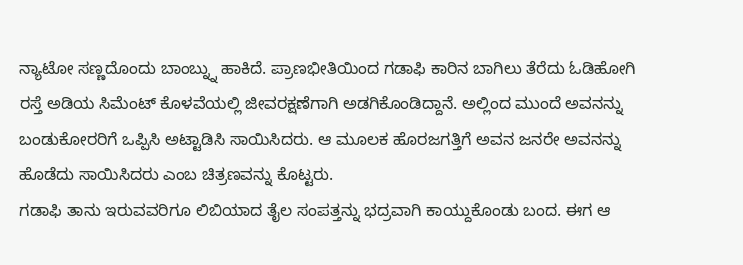ನ್ಯಾಟೋ ಸಣ್ಣದೊಂದು ಬಾಂಬ್ನ್ನು ಹಾಕಿದೆ. ಪ್ರಾಣಭೀತಿಯಿಂದ ಗಡಾಫಿ ಕಾರಿನ ಬಾಗಿಲು ತೆರೆದು ಓಡಿಹೋಗಿ ರಸ್ತೆ ಅಡಿಯ ಸಿಮೆಂಟ್ ಕೊಳವೆಯಲ್ಲಿ ಜೀವರಕ್ಷಣೆಗಾಗಿ ಅಡಗಿಕೊಂಡಿದ್ದಾನೆ. ಅಲ್ಲಿಂದ ಮುಂದೆ ಅವನನ್ನು ಬಂಡುಕೋರರಿಗೆ ಒಪ್ಪಿಸಿ ಅಟ್ಟಾಡಿಸಿ ಸಾಯಿಸಿದರು. ಆ ಮೂಲಕ ಹೊರಜಗತ್ತಿಗೆ ಅವನ ಜನರೇ ಅವನನ್ನು ಹೊಡೆದು ಸಾಯಿಸಿದರು ಎಂಬ ಚಿತ್ರಣವನ್ನು ಕೊಟ್ಟರು.
ಗಡಾಫಿ ತಾನು ಇರುವವರಿಗೂ ಲಿಬಿಯಾದ ತೈಲ ಸಂಪತ್ತನ್ನು ಭದ್ರವಾಗಿ ಕಾಯ್ದುಕೊಂಡು ಬಂದ. ಈಗ ಆ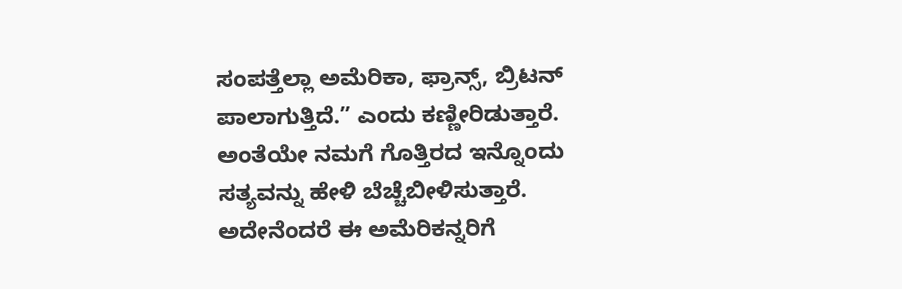ಸಂಪತ್ತೆಲ್ಲಾ ಅಮೆರಿಕಾ, ಫ್ರಾನ್ಸ್, ಬ್ರಿಟನ್ ಪಾಲಾಗುತ್ತಿದೆ.” ಎಂದು ಕಣ್ಣೀರಿಡುತ್ತಾರೆ. ಅಂತೆಯೇ ನಮಗೆ ಗೊತ್ತಿರದ ಇನ್ನೊಂದು ಸತ್ಯವನ್ನು ಹೇಳಿ ಬೆಚ್ಚೆಬೀಳಿಸುತ್ತಾರೆ. ಅದೇನೆಂದರೆ ಈ ಅಮೆರಿಕನ್ನರಿಗೆ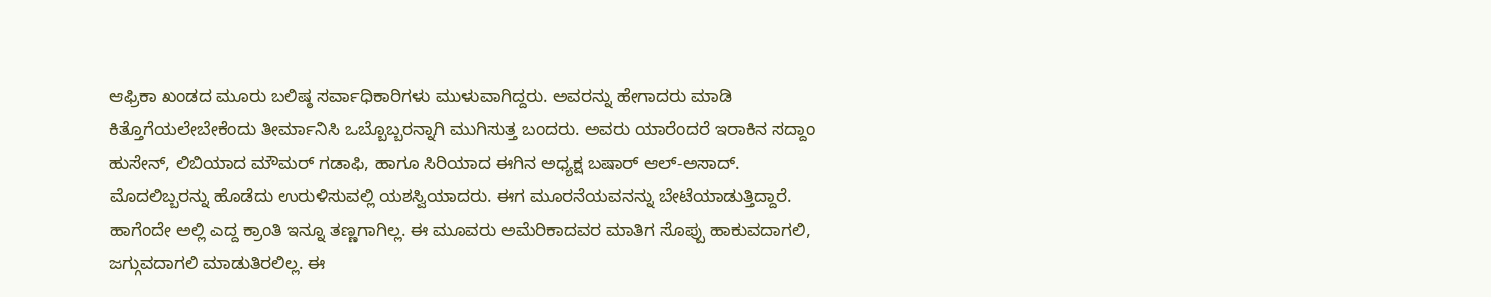ಆಫ್ರಿಕಾ ಖಂಡದ ಮೂರು ಬಲಿಷ್ಠ ಸರ್ವಾಧಿಕಾರಿಗಳು ಮುಳುವಾಗಿದ್ದರು. ಅವರನ್ನು ಹೇಗಾದರು ಮಾಡಿ ಕಿತ್ತೊಗೆಯಲೇಬೇಕೆಂದು ತೀರ್ಮಾನಿಸಿ ಒಬ್ಬೊಬ್ಬರನ್ನಾಗಿ ಮುಗಿಸುತ್ತ ಬಂದರು. ಅವರು ಯಾರೆಂದರೆ ಇರಾಕಿನ ಸದ್ದಾಂ ಹುಸೇನ್, ಲಿಬಿಯಾದ ಮೌಮರ್ ಗಡಾಫಿ, ಹಾಗೂ ಸಿರಿಯಾದ ಈಗಿನ ಅಧ್ಯಕ್ಷ ಬಷಾರ್ ಆಲ್-ಅಸಾದ್. ಮೊದಲಿಬ್ಬರನ್ನು ಹೊಡೆದು ಉರುಳಿಸುವಲ್ಲಿ ಯಶಸ್ವಿಯಾದರು. ಈಗ ಮೂರನೆಯವನನ್ನು ಬೇಟೆಯಾಡುತ್ತಿದ್ದಾರೆ. ಹಾಗೆಂದೇ ಅಲ್ಲಿ ಎದ್ದ ಕ್ರಾಂತಿ ಇನ್ನೂ ತಣ್ಣಗಾಗಿಲ್ಲ. ಈ ಮೂವರು ಅಮೆರಿಕಾದವರ ಮಾತಿಗ ಸೊಪ್ಪು ಹಾಕುವದಾಗಲಿ, ಜಗ್ಗುವದಾಗಲಿ ಮಾಡುತಿರಲಿಲ್ಲ. ಈ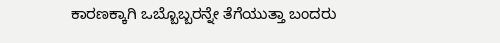ಕಾರಣಕ್ಕಾಗಿ ಒಬ್ಬೊಬ್ಬರನ್ನೇ ತೆಗೆಯುತ್ತಾ ಬಂದರು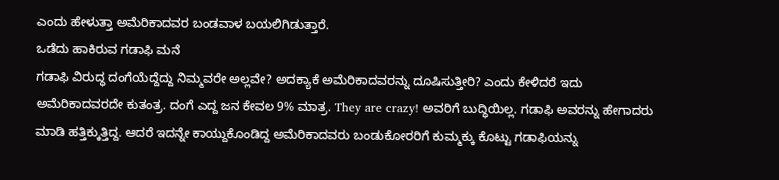ಎಂದು ಹೇಳುತ್ತಾ ಅಮೆರಿಕಾದವರ ಬಂಡವಾಳ ಬಯಲಿಗಿಡುತ್ತಾರೆ.
ಒಡೆದು ಹಾಕಿರುವ ಗಡಾಫಿ ಮನೆ
ಗಡಾಫಿ ವಿರುದ್ಧ ದಂಗೆಯೆದ್ದೆದ್ದು ನಿಮ್ಮವರೇ ಅಲ್ಲವೇ? ಅದಕ್ಯಾಕೆ ಅಮೆರಿಕಾದವರನ್ನು ದೂಷಿಸುತ್ತೀರಿ? ಎಂದು ಕೇಳಿದರೆ ಇದು ಅಮೆರಿಕಾದವರದೇ ಕುತಂತ್ರ. ದಂಗೆ ಎದ್ದ ಜನ ಕೇವಲ 9% ಮಾತ್ರ. They are crazy! ಅವರಿಗೆ ಬುದ್ಧಿಯಿಲ್ಲ. ಗಡಾಫಿ ಅವರನ್ನು ಹೇಗಾದರು ಮಾಡಿ ಹತ್ತಿಕ್ಕುತ್ತಿದ್ದ. ಆದರೆ ಇದನ್ನೇ ಕಾಯ್ದುಕೊಂಡಿದ್ದ ಅಮೆರಿಕಾದವರು ಬಂಡುಕೋರರಿಗೆ ಕುಮ್ಮಕ್ಕು ಕೊಟ್ಟು ಗಡಾಫಿಯನ್ನು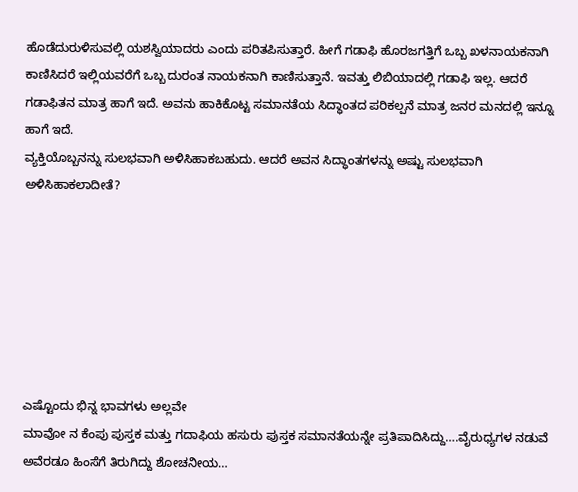ಹೊಡೆದುರುಳಿಸುವಲ್ಲಿ ಯಶಸ್ವಿಯಾದರು ಎಂದು ಪರಿತಪಿಸುತ್ತಾರೆ. ಹೀಗೆ ಗಡಾಫಿ ಹೊರಜಗತ್ತಿಗೆ ಒಬ್ಬ ಖಳನಾಯಕನಾಗಿ ಕಾಣಿಸಿದರೆ ಇಲ್ಲಿಯವರೆಗೆ ಒಬ್ಬ ದುರಂತ ನಾಯಕನಾಗಿ ಕಾಣಿಸುತ್ತಾನೆ. ಇವತ್ತು ಲಿಬಿಯಾದಲ್ಲಿ ಗಡಾಫಿ ಇಲ್ಲ. ಆದರೆ ಗಡಾಫಿತನ ಮಾತ್ರ ಹಾಗೆ ಇದೆ. ಅವನು ಹಾಕಿಕೊಟ್ಟ ಸಮಾನತೆಯ ಸಿದ್ಧಾಂತದ ಪರಿಕಲ್ಪನೆ ಮಾತ್ರ ಜನರ ಮನದಲ್ಲಿ ಇನ್ನೂ ಹಾಗೆ ಇದೆ.
ವ್ಯಕ್ತಿಯೊಬ್ಬನನ್ನು ಸುಲಭವಾಗಿ ಅಳಿಸಿಹಾಕಬಹುದು. ಆದರೆ ಅವನ ಸಿದ್ಧಾಂತಗಳನ್ನು ಅಷ್ಟು ಸುಲಭವಾಗಿ ಅಳಿಸಿಹಾಕಲಾದೀತೆ?







ಎಷ್ಟೊಂದು ಭಿನ್ನ ಭಾವಗಳು ಅಲ್ಲವೇ
ಮಾವೋ ನ ಕೆಂಪು ಪುಸ್ತಕ ಮತ್ತು ಗದಾಫಿಯ ಹಸುರು ಪುಸ್ತಕ ಸಮಾನತೆಯನ್ನೇ ಪ್ರತಿಪಾದಿಸಿದ್ದು….ವೈರುಧ್ಯಗಳ ನಡುವೆ ಅವೆರಡೂ ಹಿಂಸೆಗೆ ತಿರುಗಿದ್ದು ಶೋಚನೀಯ…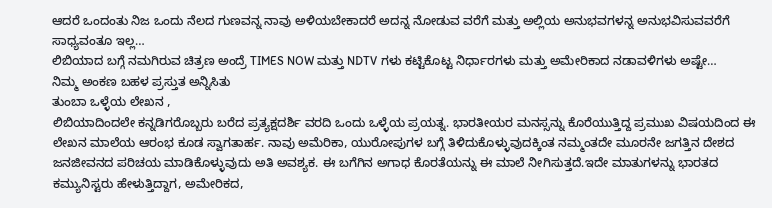ಆದರೆ ಒಂದಂತು ನಿಜ ಒಂದು ನೆಲದ ಗುಣವನ್ನ ನಾವು ಅಳಿಯಬೇಕಾದರೆ ಅದನ್ನ ನೋಡುವ ವರೆಗೆ ಮತ್ತು ಅಲ್ಲಿಯ ಅನುಭವಗಳನ್ನ ಅನುಭವಿಸುವವರೆಗೆ ಸಾಧ್ಯವಂತೂ ಇಲ್ಲ…
ಲಿಬಿಯಾದ ಬಗ್ಗೆ ನಮಗಿರುವ ಚಿತ್ರಣ ಅಂದ್ರೆ TIMES NOW ಮತ್ತು NDTV ಗಳು ಕಟ್ಟಿಕೊಟ್ಟ ನಿರ್ಧಾರಗಳು ಮತ್ತು ಅಮೇರಿಕಾದ ನಡಾವಳಿಗಳು ಅಷ್ಟೇ…
ನಿಮ್ಮ ಅಂಕಣ ಬಹಳ ಪ್ರಸ್ತುತ ಅನ್ನಿಸಿತು
ತುಂಬಾ ಒಳ್ಳೆಯ ಲೇಖನ ,
ಲಿಬಿಯಾದಿಂದಲೇ ಕನ್ನಡಿಗರೊಬ್ಬರು ಬರೆದ ಪ್ರತ್ಯಕ್ಷದರ್ಶಿ ವರದಿ ಒಂದು ಒಳ್ಳೆಯ ಪ್ರಯತ್ನ. ಭಾರತೀಯರ ಮನಸ್ಸನ್ನು ಕೊರೆಯುತ್ತಿದ್ದ ಪ್ರಮುಖ ವಿಷಯದಿಂದ ಈ ಲೇಖನ ಮಾಲೆಯ ಆರಂಭ ಕೂಡ ಸ್ವಾಗತಾರ್ಹ. ನಾವು ಅಮೆರಿಕಾ, ಯುರೋಪುಗಳ ಬಗ್ಗೆ ತಿಳಿದುಕೊಳ್ಳುವುದಕ್ಕಿಂತ ನಮ್ಮಂತದೇ ಮೂರನೇ ಜಗತ್ತಿನ ದೇಶದ ಜನಜೀವನದ ಪರಿಚಯ ಮಾಡಿಕೊಳ್ಳುವುದು ಅತಿ ಅವಶ್ಯಕ. ಈ ಬಗೆಗಿನ ಅಗಾಧ ಕೊರತೆಯನ್ನು ಈ ಮಾಲೆ ನೀಗಿಸುತ್ತದೆ.ಇದೇ ಮಾತುಗಳನ್ನು ಭಾರತದ ಕಮ್ಯುನಿಸ್ಟರು ಹೇಳುತ್ತಿದ್ದಾಗ, ಅಮೇರಿಕದ,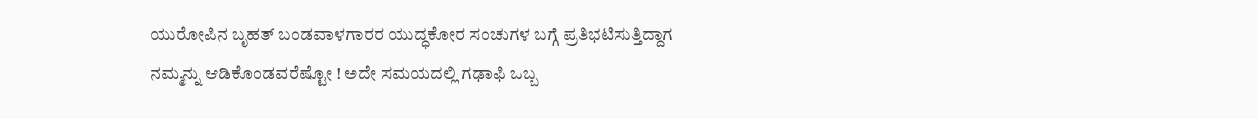ಯುರೋಪಿನ ಬೃಹತ್ ಬಂಡವಾಳಗಾರರ ಯುದ್ಧಕೋರ ಸಂಚುಗಳ ಬಗ್ಗೆ ಪ್ರತಿಭಟಿಸುತ್ತಿದ್ದಾಗ ನಮ್ಮನ್ನು ಆಡಿಕೊಂಡವರೆಷ್ಟೋ ! ಅದೇ ಸಮಯದಲ್ಲಿ ಗಢಾಫಿ ಒಬ್ಬ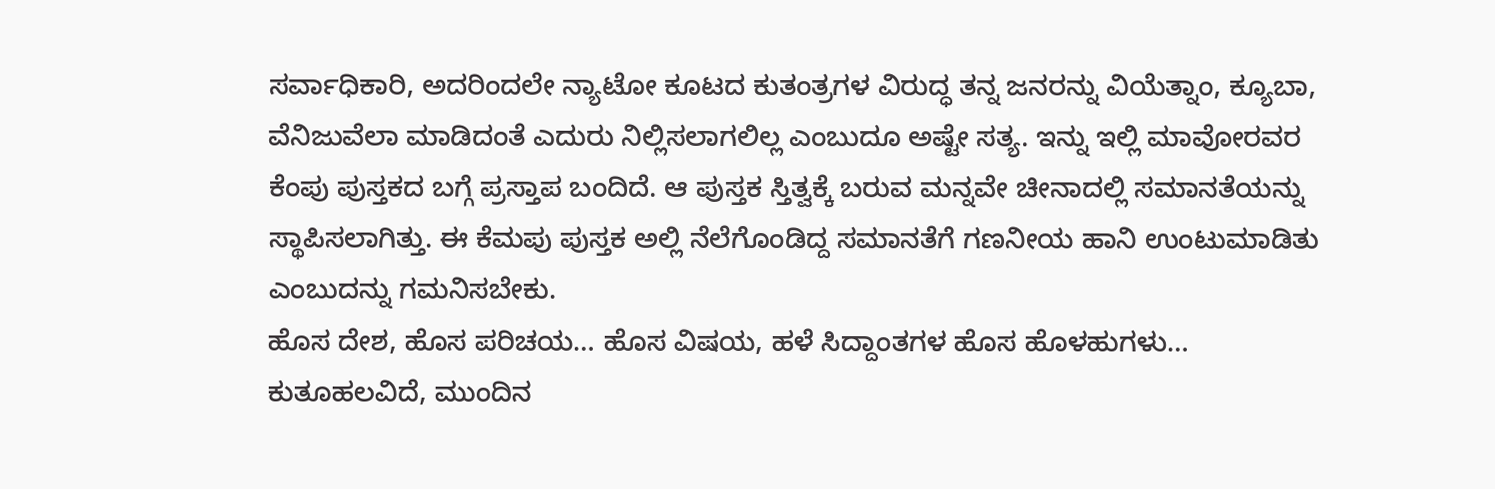ಸರ್ವಾಧಿಕಾರಿ, ಅದರಿಂದಲೇ ನ್ಯಾಟೋ ಕೂಟದ ಕುತಂತ್ರಗಳ ವಿರುದ್ಧ ತನ್ನ ಜನರನ್ನು ವಿಯೆತ್ನಾಂ, ಕ್ಯೂಬಾ, ವೆನಿಜುವೆಲಾ ಮಾಡಿದಂತೆ ಎದುರು ನಿಲ್ಲಿಸಲಾಗಲಿಲ್ಲ ಎಂಬುದೂ ಅಷ್ಟೇ ಸತ್ಯ. ಇನ್ನು ಇಲ್ಲಿ ಮಾವೋರವರ ಕೆಂಪು ಪುಸ್ತಕದ ಬಗ್ಗೆ ಪ್ರಸ್ತಾಪ ಬಂದಿದೆ. ಆ ಪುಸ್ತಕ ಸ್ತಿತ್ವಕ್ಕೆ ಬರುವ ಮನ್ನವೇ ಚೀನಾದಲ್ಲಿ ಸಮಾನತೆಯನ್ನು ಸ್ಥಾಪಿಸಲಾಗಿತ್ತು. ಈ ಕೆಮಪು ಪುಸ್ತಕ ಅಲ್ಲಿ ನೆಲೆಗೊಂಡಿದ್ದ ಸಮಾನತೆಗೆ ಗಣನೀಯ ಹಾನಿ ಉಂಟುಮಾಡಿತು ಎಂಬುದನ್ನು ಗಮನಿಸಬೇಕು.
ಹೊಸ ದೇಶ, ಹೊಸ ಪರಿಚಯ… ಹೊಸ ವಿಷಯ, ಹಳೆ ಸಿದ್ದಾಂತಗಳ ಹೊಸ ಹೊಳಹುಗಳು…
ಕುತೂಹಲವಿದೆ, ಮುಂದಿನ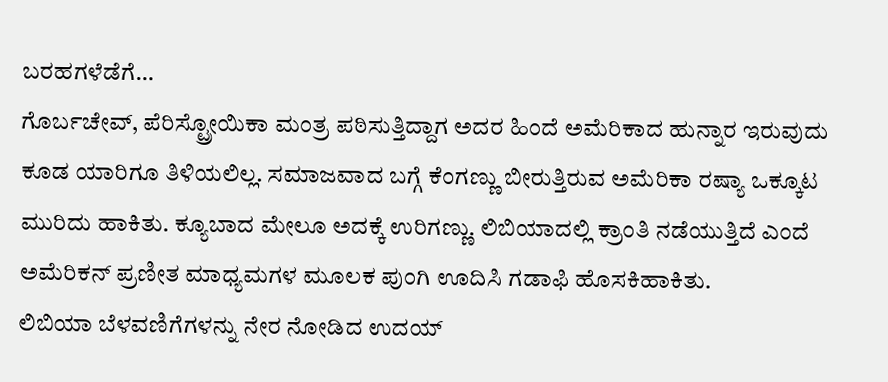ಬರಹಗಳೆಡೆಗೆ…
ಗೊರ್ಬಚೇವ್, ಪೆರಿಸ್ಟ್ರೋಯಿಕಾ ಮಂತ್ರ ಪಠಿಸುತ್ತಿದ್ದಾಗ ಅದರ ಹಿಂದೆ ಅಮೆರಿಕಾದ ಹುನ್ನಾರ ಇರುವುದು ಕೂಡ ಯಾರಿಗೂ ತಿಳಿಯಲಿಲ್ಲ. ಸಮಾಜವಾದ ಬಗ್ಗೆ ಕೆಂಗಣ್ಣು ಬೀರುತ್ತಿರುವ ಅಮೆರಿಕಾ ರಷ್ಯಾ ಒಕ್ಕೂಟ ಮುರಿದು ಹಾಕಿತು. ಕ್ಯೂಬಾದ ಮೇಲೂ ಅದಕ್ಕೆ ಉರಿಗಣ್ಣು. ಲಿಬಿಯಾದಲ್ಲಿ ಕ್ರಾಂತಿ ನಡೆಯುತ್ತಿದೆ ಎಂದೆ ಅಮೆರಿಕನ್ ಪ್ರಣೀತ ಮಾಧ್ಯಮಗಳ ಮೂಲಕ ಪುಂಗಿ ಊದಿಸಿ ಗಡಾಫಿ ಹೊಸಕಿಹಾಕಿತು.
ಲಿಬಿಯಾ ಬೆಳವಣಿಗೆಗಳನ್ನು ನೇರ ನೋಡಿದ ಉದಯ್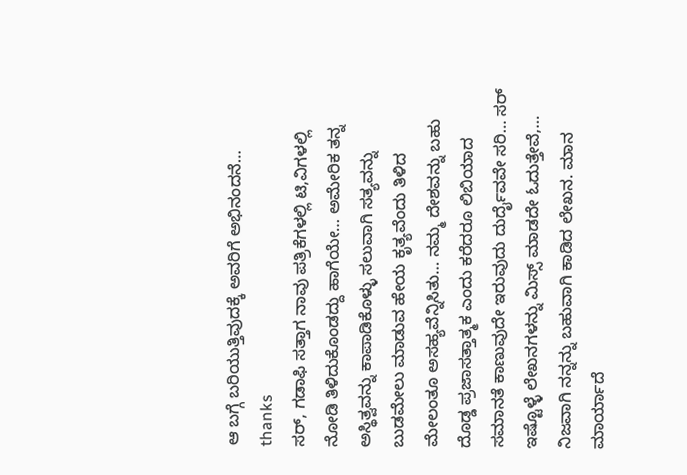ಆ ಬಗ್ಗೆ ಬರಿಯುತ್ತಿವುದಕ್ಕೆ ಅವರಿಗೆ ಅಭಿನಂದನೆ…
thanks
ಸರ್, ಗಡಾಫಿ ಸತ್ತಾಗ ನಾವು ಪತ್ರಿಕೆಗಳಲ್ಲಿ ಟಿ,ವಿಗಳಲ್ಲಿ ನೋಡಿ ತಿಳಿದುಕೊಂಡದ್ದು ಹಾಗೆಯೇ… ಅಮೇರಿಕ ತನ್ನ ಅಸ್ಥಿತ್ವವನ್ನು ಕಾಪಾಡಿಕೊಳ್ಳು ಸಲುವಾಗಿ ಸತ್ಯವನ್ನು ಬುಡಮೇಲು ಮಾಡುವ ಹೇಯ ಕೃತ್ಯವೆಂದು ತಿಳಿದ ಮೇಲಂತೂ ಅಸಹ್ಯವೆನ್ನಿಸಿತು… ನಮ್ಮ ದೇಶವನ್ನು ಬಹು ದೊಡ್ಡ ಪ್ರಜಾಸತ್ತಾತ್ಮಕ ಎಂದು ಕರೆದರೂ ಲಿಬಿಯಾದ ಸಮಾನತೆ ಕಾಣುವುದೇ ಇರುವುದು ದುರ್ದೈವವೇ ಸರಿ… ಸರ್ ಇಷ್ಟೊಳ್ಳೆ ಲೇಖನಗಳನ್ನು ಮಿಸ್ಸ್ ಮಾಡದೇ ಓದುತ್ತೇವೆ,…
ನಿಜವಾಗಿ ನನ್ನನ್ನು ಬಹುವಾಗಿ ಕಾಡಿದ ಲೇಖನ. ಮಾನ ಮಾರ್ಯಾದೆ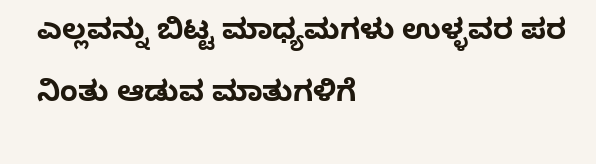ಎಲ್ಲವನ್ನು ಬಿಟ್ಟ ಮಾಧ್ಯಮಗಳು ಉಳ್ಳವರ ಪರ ನಿಂತು ಆಡುವ ಮಾತುಗಳಿಗೆ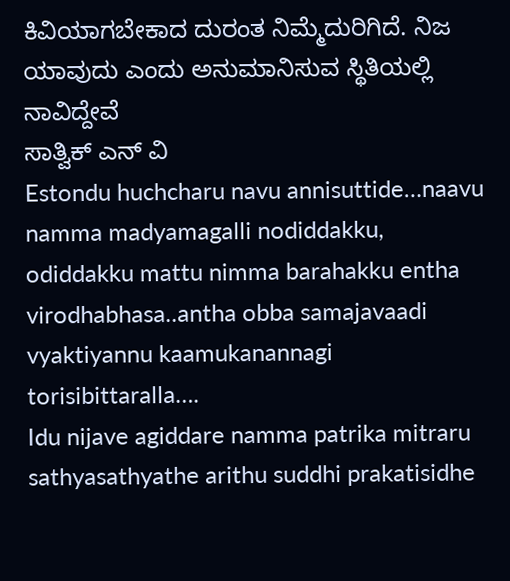ಕಿವಿಯಾಗಬೇಕಾದ ದುರಂತ ನಿಮ್ಮೆದುರಿಗಿದೆ. ನಿಜ ಯಾವುದು ಎಂದು ಅನುಮಾನಿಸುವ ಸ್ಥಿತಿಯಲ್ಲಿ ನಾವಿದ್ದೇವೆ
ಸಾತ್ವಿಕ್ ಎನ್ ವಿ
Estondu huchcharu navu annisuttide…naavu namma madyamagalli nodiddakku, odiddakku mattu nimma barahakku entha virodhabhasa..antha obba samajavaadi vyaktiyannu kaamukanannagi torisibittaralla….
Idu nijave agiddare namma patrika mitraru sathyasathyathe arithu suddhi prakatisidhe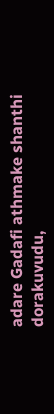adare Gadafi athmake shanthi dorakuvudu,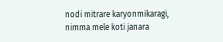nodi mitrare karyonmikaragi, nimma mele koti janara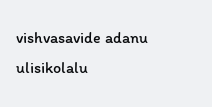vishvasavide adanu ulisikolalu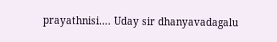prayathnisi…. Uday sir dhanyavadagalu